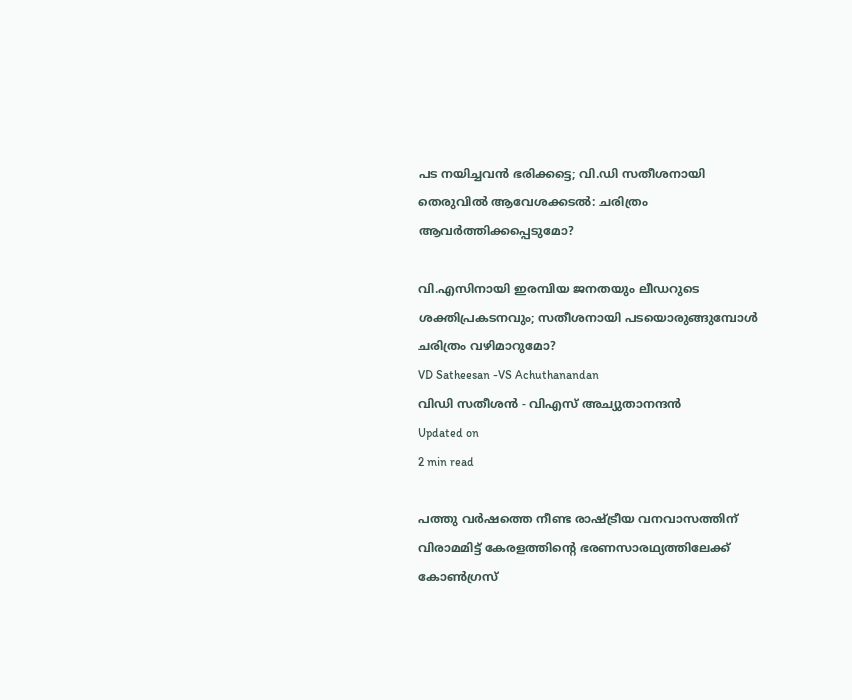പട നയിച്ചവൻ ഭരിക്കട്ടെ; വി.ഡി സതീശനായി തെരുവിൽ ആവേശക്കടൽ: ചരിത്രം ആവർത്തിക്കപ്പെടുമോ?

വി.എസിനായി ഇരമ്പിയ ജനതയും ലീഡറുടെ ശക്തിപ്രകടനവും; സതീശനായി പടയൊരുങ്ങുമ്പോൾ ചരിത്രം വഴിമാറുമോ?
VD Satheesan -VS Achuthanandan
വിഡി സതീശന്‍ - വിഎസ് അച്യുതാനന്ദന്‍
Updated on
2 min read

പത്തു വർഷത്തെ നീണ്ട രാഷ്ട്രീയ വനവാസത്തിന് വിരാമമിട്ട് കേരളത്തിന്റെ ഭരണസാരഥ്യത്തിലേക്ക് കോൺഗ്രസ്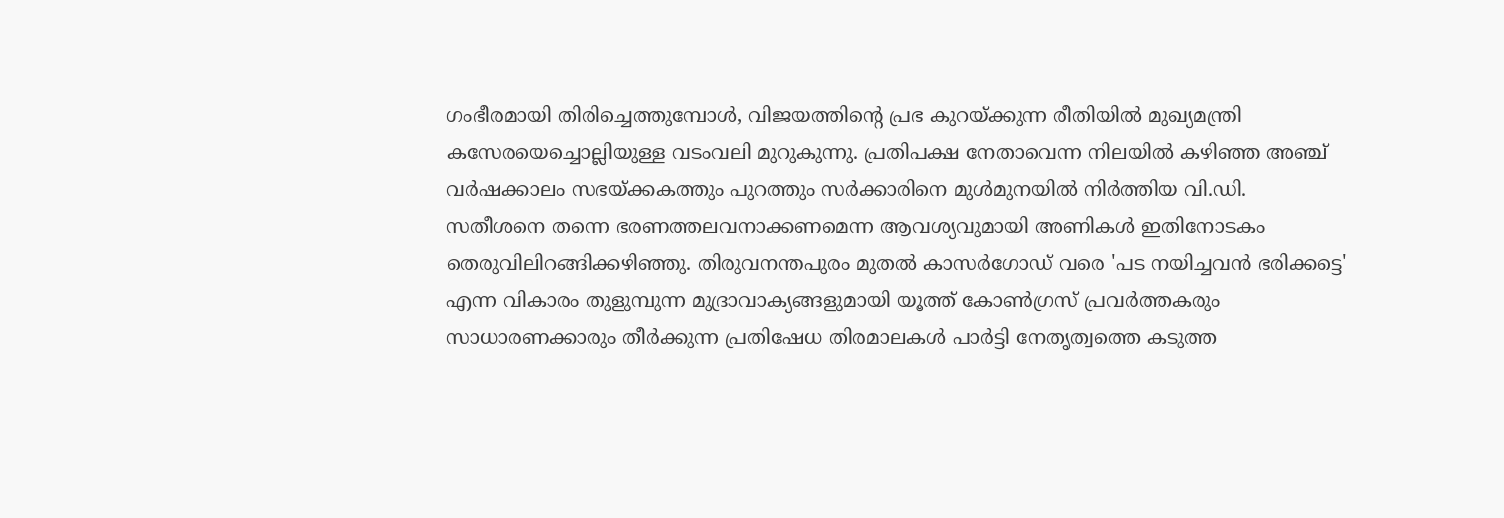ഗംഭീരമായി തിരിച്ചെത്തുമ്പോൾ, വിജയത്തിന്റെ പ്രഭ കുറയ്ക്കുന്ന രീതിയിൽ മുഖ്യമന്ത്രി കസേരയെച്ചൊല്ലിയുള്ള വടംവലി മുറുകുന്നു. പ്രതിപക്ഷ നേതാവെന്ന നിലയിൽ കഴിഞ്ഞ അഞ്ച് വർഷക്കാലം സഭയ്ക്കകത്തും പുറത്തും സർക്കാരിനെ മുൾമുനയിൽ നിർത്തിയ വി.ഡി. സതീശനെ തന്നെ ഭരണത്തലവനാക്കണമെന്ന ആവശ്യവുമായി അണികൾ ഇതിനോടകം തെരുവിലിറങ്ങിക്കഴിഞ്ഞു. തിരുവനന്തപുരം മുതൽ കാസർഗോഡ് വരെ 'പട നയിച്ചവൻ ഭരിക്കട്ടെ' എന്ന വികാരം തുളുമ്പുന്ന മുദ്രാവാക്യങ്ങളുമായി യൂത്ത് കോൺഗ്രസ് പ്രവർത്തകരും സാധാരണക്കാരും തീർക്കുന്ന പ്രതിഷേധ തിരമാലകൾ പാർട്ടി നേതൃത്വത്തെ കടുത്ത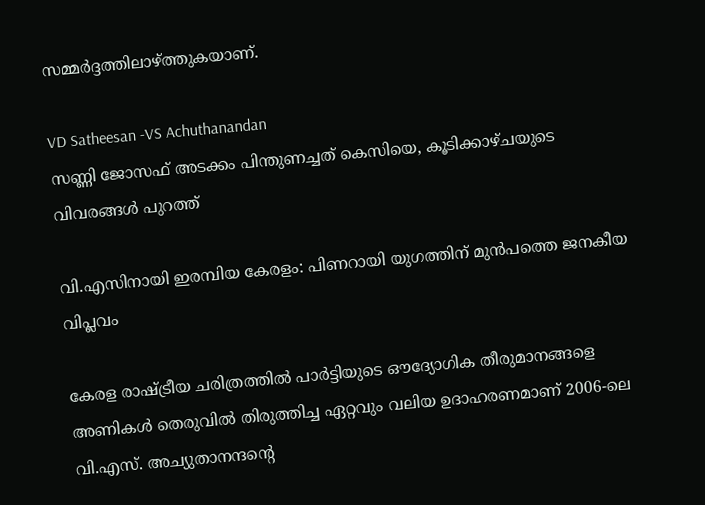സമ്മർദ്ദത്തിലാഴ്ത്തുകയാണ്.

VD Satheesan -VS Achuthanandan
സണ്ണി ജോസഫ് അടക്കം പിന്തുണച്ചത് കെസിയെ, കൂടിക്കാഴ്ചയുടെ വിവരങ്ങള്‍ പുറത്ത്

വി.എസിനായി ഇരമ്പിയ കേരളം: പിണറായി യുഗത്തിന് മുൻപത്തെ ജനകീയ വിപ്ലവം

കേരള രാഷ്ട്രീയ ചരിത്രത്തിൽ പാർട്ടിയുടെ ഔദ്യോഗിക തീരുമാനങ്ങളെ അണികൾ തെരുവിൽ തിരുത്തിച്ച ഏറ്റവും വലിയ ഉദാഹരണമാണ് 2006-ലെ വി.എസ്. അച്യുതാനന്ദന്റെ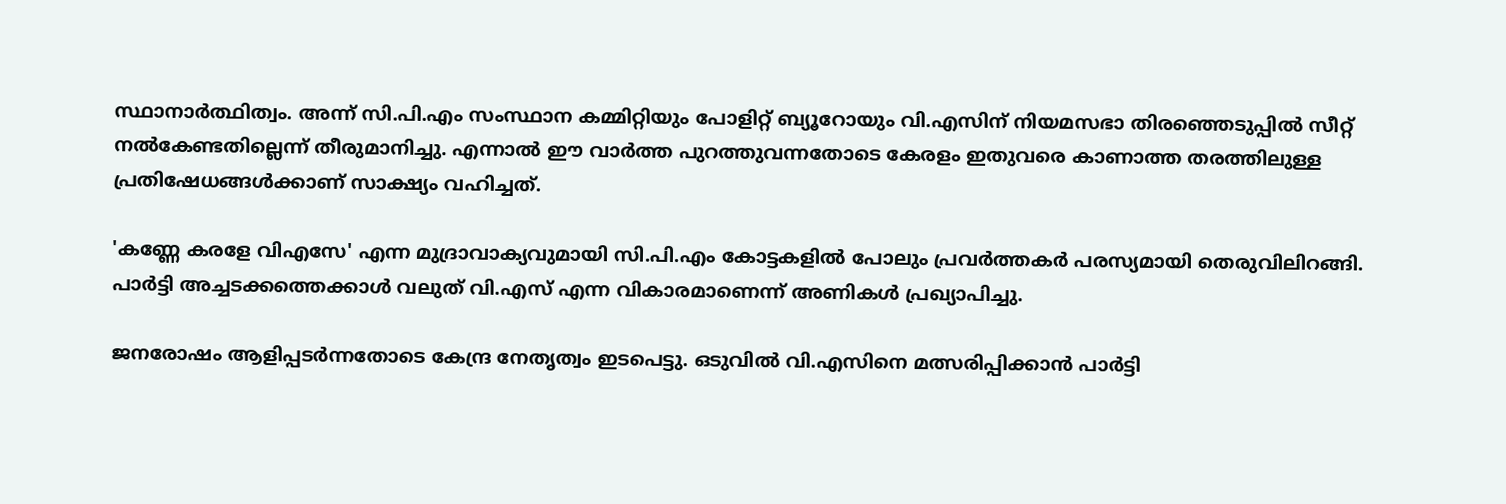സ്ഥാനാർത്ഥിത്വം. അന്ന് സി.പി.എം സംസ്ഥാന കമ്മിറ്റിയും പോളിറ്റ് ബ്യൂറോയും വി.എസിന് നിയമസഭാ തിരഞ്ഞെടുപ്പിൽ സീറ്റ് നൽകേണ്ടതില്ലെന്ന് തീരുമാനിച്ചു. എന്നാൽ ഈ വാർത്ത പുറത്തുവന്നതോടെ കേരളം ഇതുവരെ കാണാത്ത തരത്തിലുള്ള പ്രതിഷേധങ്ങൾക്കാണ് സാക്ഷ്യം വഹിച്ചത്.

'കണ്ണേ കരളേ വിഎസേ' എന്ന മുദ്രാവാക്യവുമായി സി.പി.എം കോട്ടകളിൽ പോലും പ്രവർത്തകർ പരസ്യമായി തെരുവിലിറങ്ങി. പാർട്ടി അച്ചടക്കത്തെക്കാൾ വലുത് വി.എസ് എന്ന വികാരമാണെന്ന് അണികൾ പ്രഖ്യാപിച്ചു.

ജനരോഷം ആളിപ്പടർന്നതോടെ കേന്ദ്ര നേതൃത്വം ഇടപെട്ടു. ഒടുവിൽ വി.എസിനെ മത്സരിപ്പിക്കാൻ പാർട്ടി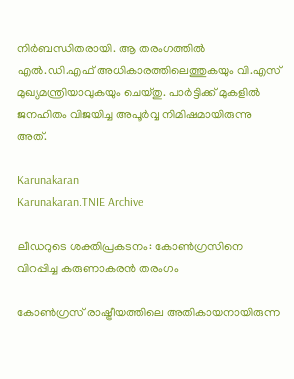നിർബന്ധിതരായി. ആ തരംഗത്തിൽ എൽ.ഡി.എഫ് അധികാരത്തിലെത്തുകയും വി.എസ് മുഖ്യമന്ത്രിയാവുകയും ചെയ്തു. പാർട്ടിക്ക് മുകളിൽ ജനഹിതം വിജയിച്ച അപൂർവ്വ നിമിഷമായിരുന്നു അത്.

Karunakaran
Karunakaran.TNIE Archive

ലീഡറുടെ ശക്തിപ്രകടനം: കോൺഗ്രസിനെ വിറപ്പിച്ച കരുണാകരൻ തരംഗം

കോൺഗ്രസ് രാഷ്ട്രീയത്തിലെ അതികായനായിരുന്ന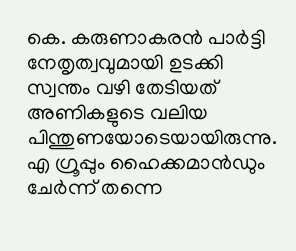കെ. കരുണാകരൻ പാർട്ടി നേതൃത്വവുമായി ഉടക്കി സ്വന്തം വഴി തേടിയത് അണികളുടെ വലിയ പിന്തുണയോടെയായിരുന്നു. എ ഗ്രൂപ്പും ഹൈക്കമാൻഡും ചേർന്ന് തന്നെ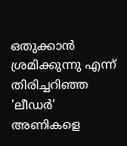ഒതുക്കാൻ ശ്രമിക്കുന്നു എന്ന് തിരിച്ചറിഞ്ഞ 'ലീഡർ' അണികളെ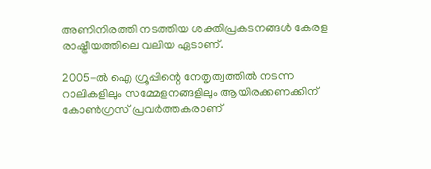അണിനിരത്തി നടത്തിയ ശക്തിപ്രകടനങ്ങൾ കേരള രാഷ്ട്രീയത്തിലെ വലിയ ഏടാണ്.

2005-ൽ ഐ ഗ്രൂപ്പിന്റെ നേതൃത്വത്തിൽ നടന്ന റാലികളിലും സമ്മേളനങ്ങളിലും ആയിരക്കണക്കിന് കോൺഗ്രസ് പ്രവർത്തകരാണ്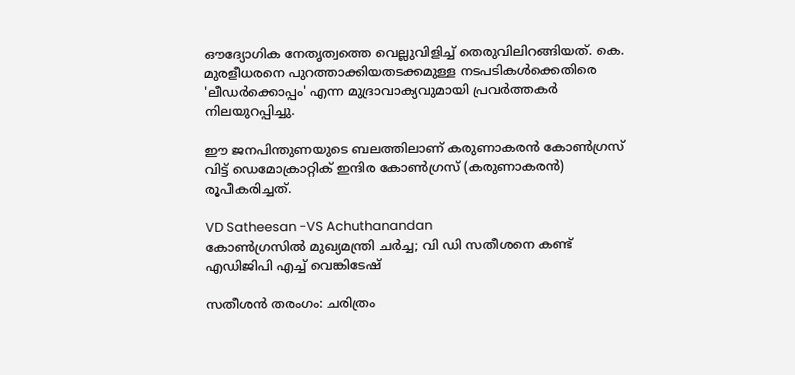ഔദ്യോഗിക നേതൃത്വത്തെ വെല്ലുവിളിച്ച് തെരുവിലിറങ്ങിയത്. കെ. മുരളീധരനെ പുറത്താക്കിയതടക്കമുള്ള നടപടികൾക്കെതിരെ 'ലീഡർക്കൊപ്പം' എന്ന മുദ്രാവാക്യവുമായി പ്രവർത്തകർ നിലയുറപ്പിച്ചു.

ഈ ജനപിന്തുണയുടെ ബലത്തിലാണ് കരുണാകരൻ കോൺഗ്രസ് വിട്ട് ഡെമോക്രാറ്റിക് ഇന്ദിര കോൺഗ്രസ് (കരുണാകരൻ) രൂപീകരിച്ചത്.

VD Satheesan -VS Achuthanandan
കോണ്‍ഗ്രസില്‍ മുഖ്യമന്ത്രി ചര്‍ച്ച; വി ഡി സതീശനെ കണ്ട് എഡിജിപി എച്ച് വെങ്കിടേഷ്

സതീശൻ തരംഗം: ചരിത്രം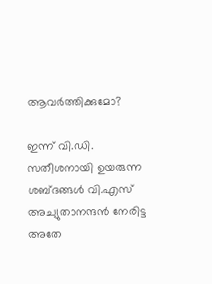ആവർത്തിക്കുമോ?

ഇന്ന് വി.ഡി. സതീശനായി ഉയരുന്ന ശബ്ദങ്ങൾ വി.എസ് അച്യുതാനന്ദൻ നേരിട്ട അതേ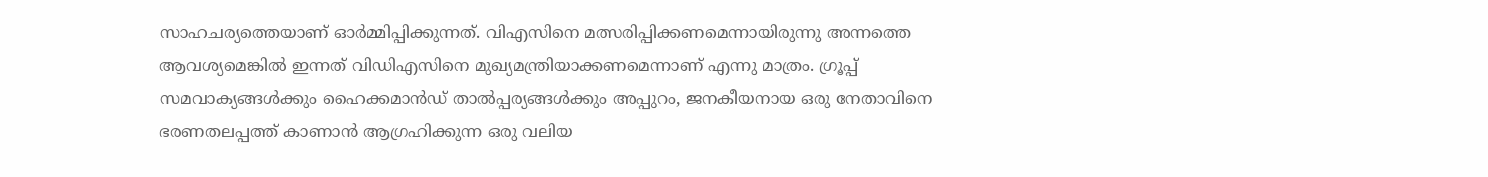സാഹചര്യത്തെയാണ് ഓർമ്മിപ്പിക്കുന്നത്. വിഎസിനെ മത്സരിപ്പിക്കണമെന്നായിരുന്നു അന്നത്തെ ആവശ്യമെങ്കിൽ ഇന്നത് വിഡിഎസിനെ മുഖ്യമന്ത്രിയാക്കണമെന്നാണ് എന്നു മാത്രം. ഗ്രൂപ്പ് സമവാക്യങ്ങൾക്കും ഹൈക്കമാൻഡ് താൽപ്പര്യങ്ങൾക്കും അപ്പുറം, ജനകീയനായ ഒരു നേതാവിനെ ഭരണതലപ്പത്ത് കാണാൻ ആഗ്രഹിക്കുന്ന ഒരു വലിയ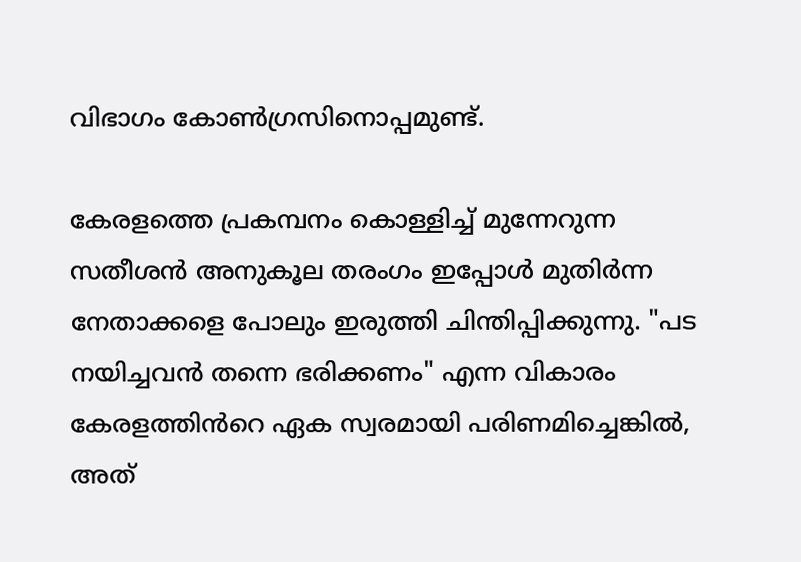വിഭാഗം കോൺഗ്രസിനൊപ്പമുണ്ട്.

കേരളത്തെ പ്രകമ്പനം കൊള്ളിച്ച് മുന്നേറുന്ന സതീശൻ അനുകൂല തരംഗം ഇപ്പോൾ മുതിർന്ന നേതാക്കളെ പോലും ഇരുത്തി ചിന്തിപ്പിക്കുന്നു. "പട നയിച്ചവൻ തന്നെ ഭരിക്കണം" എന്ന വികാരം കേരളത്തിൻറെ ഏക സ്വരമായി പരിണമിച്ചെങ്കിൽ, അത്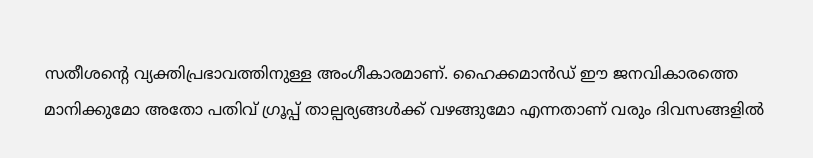സതീശന്റെ വ്യക്തിപ്രഭാവത്തിനുള്ള അംഗീകാരമാണ്. ഹൈക്കമാൻഡ് ഈ ജനവികാരത്തെ മാനിക്കുമോ അതോ പതിവ് ഗ്രൂപ്പ് താല്പര്യങ്ങൾക്ക് വഴങ്ങുമോ എന്നതാണ് വരും ദിവസങ്ങളിൽ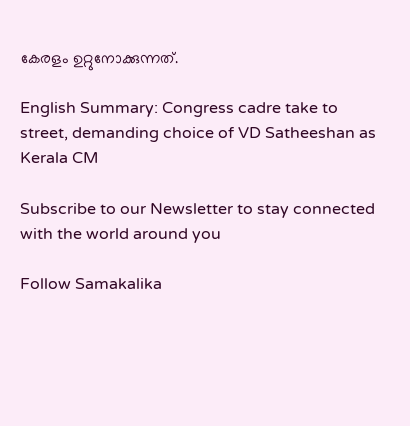കേരളം ഉറ്റുനോക്കുന്നത്.

English Summary: Congress cadre take to street, demanding choice of VD Satheeshan as Kerala CM

Subscribe to our Newsletter to stay connected with the world around you

Follow Samakalika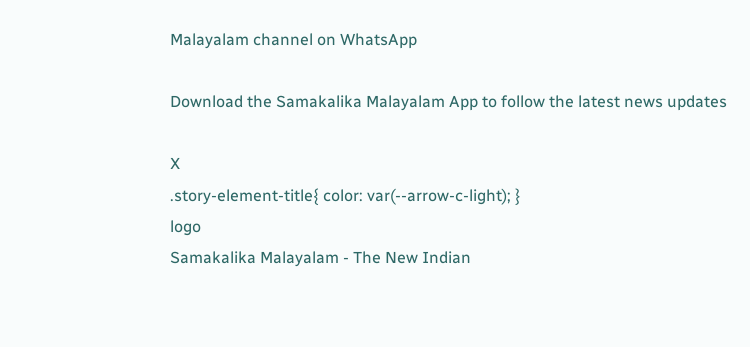Malayalam channel on WhatsApp

Download the Samakalika Malayalam App to follow the latest news updates

X
.story-element-title{ color: var(--arrow-c-light); }
logo
Samakalika Malayalam - The New Indian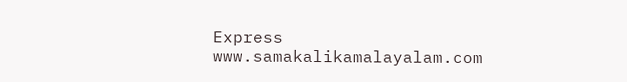Express
www.samakalikamalayalam.com